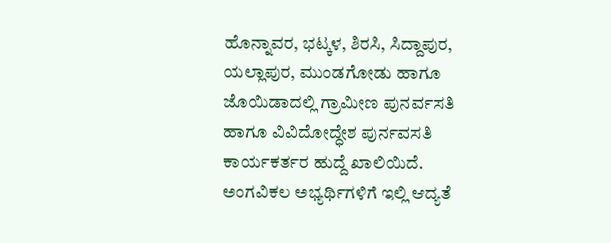ಹೊನ್ನಾವರ, ಭಟ್ಕಳ, ಶಿರಸಿ, ಸಿದ್ದಾಪುರ, ಯಲ್ಲಾಪುರ, ಮುಂಡಗೋಡು ಹಾಗೂ ಜೊಯಿಡಾದಲ್ಲಿ ಗ್ರಾಮೀಣ ಪುನರ್ವಸತಿ ಹಾಗೂ ವಿವಿದೋದ್ಧೇಶ ಪುರ್ನವಸತಿ ಕಾರ್ಯಕರ್ತರ ಹುದ್ದೆ ಖಾಲಿಯಿದೆ. ಅಂಗವಿಕಲ ಅಭ್ಯರ್ಥಿಗಳಿಗೆ ಇಲ್ಲಿ ಆದ್ಯತೆ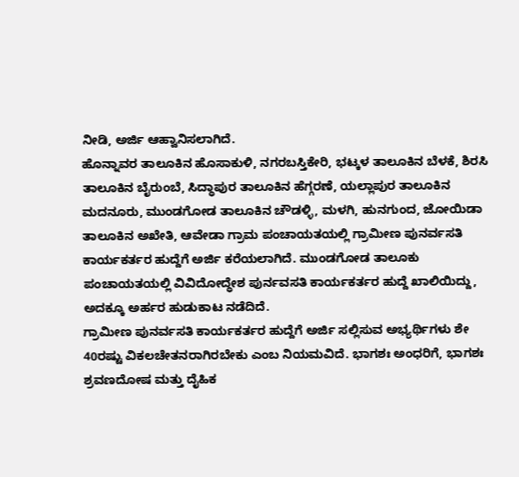ನೀಡಿ, ಅರ್ಜಿ ಆಹ್ವಾನಿಸಲಾಗಿದೆ.
ಹೊನ್ನಾವರ ತಾಲೂಕಿನ ಹೊಸಾಕುಳಿ, ನಗರಬಸ್ತಿಕೇರಿ, ಭಟ್ಕಳ ತಾಲೂಕಿನ ಬೆಳಕೆ, ಶಿರಸಿ ತಾಲೂಕಿನ ಬೈರುಂಬೆ, ಸಿದ್ಧಾಪುರ ತಾಲೂಕಿನ ಹೆಗ್ಗರಣೆ, ಯಲ್ಲಾಪುರ ತಾಲೂಕಿನ ಮದನೂರು, ಮುಂಡಗೋಡ ತಾಲೂಕಿನ ಚೌಡಳ್ಳಿ, ಮಳಗಿ, ಹುನಗುಂದ, ಜೋಯಿಡಾ ತಾಲೂಕಿನ ಅಖೇತಿ, ಆವೇಡಾ ಗ್ರಾಮ ಪಂಚಾಯತಯಲ್ಲಿ ಗ್ರಾಮೀಣ ಪುನರ್ವಸತಿ ಕಾರ್ಯಕರ್ತರ ಹುದ್ದೆಗೆ ಅರ್ಜಿ ಕರೆಯಲಾಗಿದೆ. ಮುಂಡಗೋಡ ತಾಲೂಕು ಪಂಚಾಯತಯಲ್ಲಿ ವಿವಿದೋದ್ಧೇಶ ಪುರ್ನವಸತಿ ಕಾರ್ಯಕರ್ತರ ಹುದ್ದೆ ಖಾಲಿಯಿದ್ದು, ಅದಕ್ಕೂ ಅರ್ಹರ ಹುಡುಕಾಟ ನಡೆದಿದೆ.
ಗ್ರಾಮೀಣ ಪುನರ್ವಸತಿ ಕಾರ್ಯಕರ್ತರ ಹುದ್ದೆಗೆ ಅರ್ಜಿ ಸಲ್ಲಿಸುವ ಅಭ್ಯರ್ಥಿಗಳು ಶೇ 40ರಷ್ಟು ವಿಕಲಚೇತನರಾಗಿರಬೇಕು ಎಂಬ ನಿಯಮವಿದೆ. ಭಾಗಶಃ ಅಂಧರಿಗೆ, ಭಾಗಶಃ ಶ್ರವಣದೋಷ ಮತ್ತು ದೈಹಿಕ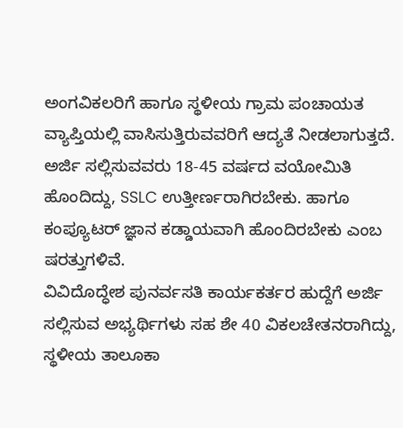ಅಂಗವಿಕಲರಿಗೆ ಹಾಗೂ ಸ್ಥಳೀಯ ಗ್ರಾಮ ಪಂಚಾಯತ ವ್ಯಾಪ್ತಿಯಲ್ಲಿ ವಾಸಿಸುತ್ತಿರುವವರಿಗೆ ಆದ್ಯತೆ ನೀಡಲಾಗುತ್ತದೆ. ಅರ್ಜಿ ಸಲ್ಲಿಸುವವರು 18-45 ವರ್ಷದ ವಯೋಮಿತಿ ಹೊಂದಿದ್ದು, SSLC ಉತ್ತೀರ್ಣರಾಗಿರಬೇಕು. ಹಾಗೂ ಕಂಪ್ಯೂಟರ್ ಜ್ಞಾನ ಕಡ್ಡಾಯವಾಗಿ ಹೊಂದಿರಬೇಕು ಎಂಬ ಷರತ್ತುಗಳಿವೆ.
ವಿವಿದೊದ್ಧೇಶ ಪುನರ್ವಸತಿ ಕಾರ್ಯಕರ್ತರ ಹುದ್ದೆಗೆ ಅರ್ಜಿ ಸಲ್ಲಿಸುವ ಅಭ್ಯರ್ಥಿಗಳು ಸಹ ಶೇ 40 ವಿಕಲಚೇತನರಾಗಿದ್ದು, ಸ್ಥಳೀಯ ತಾಲೂಕಾ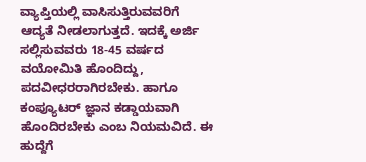ವ್ಯಾಪ್ತಿಯಲ್ಲಿ ವಾಸಿಸುತ್ತಿರುವವರಿಗೆ ಆದ್ಯತೆ ನೀಡಲಾಗುತ್ತದೆ. ಇದಕ್ಕೆ ಅರ್ಜಿ ಸಲ್ಲಿಸುವವರು 18-45 ವರ್ಷದ ವಯೋಮಿತಿ ಹೊಂದಿದ್ದು, ಪದವೀಧರರಾಗಿರಬೇಕು. ಹಾಗೂ ಕಂಪ್ಯೂಟರ್ ಜ್ಞಾನ ಕಡ್ಡಾಯವಾಗಿ ಹೊಂದಿರಬೇಕು ಎಂಬ ನಿಯಮವಿದೆ. ಈ ಹುದ್ದೆಗೆ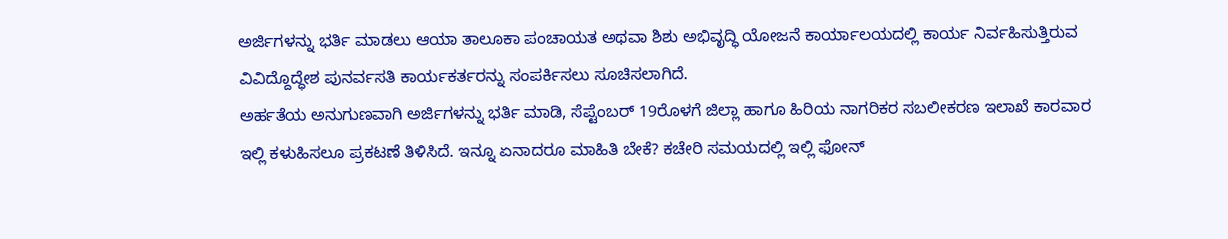ಅರ್ಜಿಗಳನ್ನು ಭರ್ತಿ ಮಾಡಲು ಆಯಾ ತಾಲೂಕಾ ಪಂಚಾಯತ ಅಥವಾ ಶಿಶು ಅಭಿವೃದ್ಧಿ ಯೋಜನೆ ಕಾರ್ಯಾಲಯದಲ್ಲಿ ಕಾರ್ಯ ನಿರ್ವಹಿಸುತ್ತಿರುವ ವಿವಿದ್ದೊದ್ಧೇಶ ಪುನರ್ವಸತಿ ಕಾರ್ಯಕರ್ತರನ್ನು ಸಂಪರ್ಕಿಸಲು ಸೂಚಿಸಲಾಗಿದೆ.
ಅರ್ಹತೆಯ ಅನುಗುಣವಾಗಿ ಅರ್ಜಿಗಳನ್ನು ಭರ್ತಿ ಮಾಡಿ, ಸೆಪ್ಟೆಂಬರ್ 19ರೊಳಗೆ ಜಿಲ್ಲಾ ಹಾಗೂ ಹಿರಿಯ ನಾಗರಿಕರ ಸಬಲೀಕರಣ ಇಲಾಖೆ ಕಾರವಾರ ಇಲ್ಲಿ ಕಳುಹಿಸಲೂ ಪ್ರಕಟಣೆ ತಿಳಿಸಿದೆ. ಇನ್ನೂ ಏನಾದರೂ ಮಾಹಿತಿ ಬೇಕೆ? ಕಚೇರಿ ಸಮಯದಲ್ಲಿ ಇಲ್ಲಿ ಫೋನ್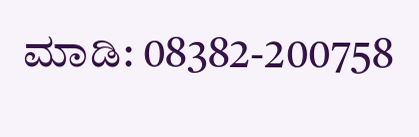ಮಾಡಿ: 08382-200758